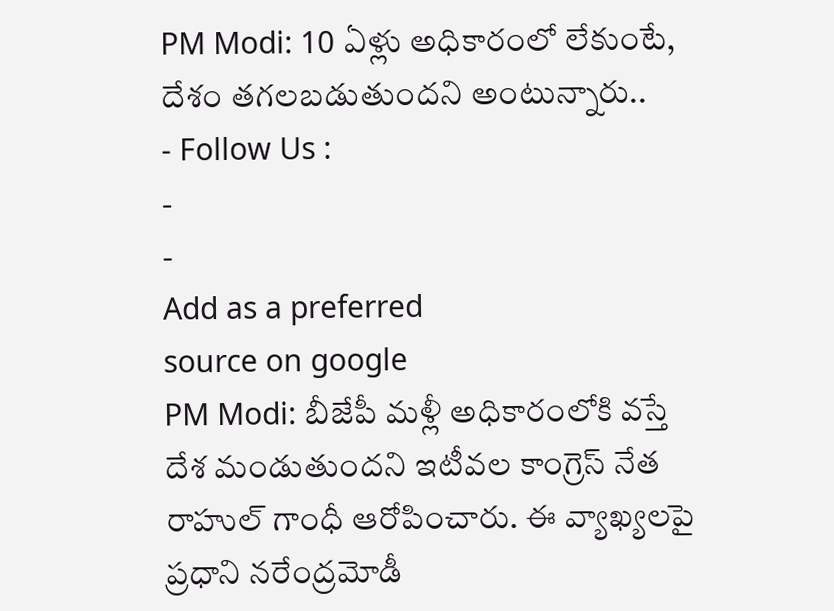PM Modi: 10 ఏళ్లు అధికారంలో లేకుంటే, దేశం తగలబడుతుందని అంటున్నారు..
- Follow Us :
-
-
Add as a preferred
source on google
PM Modi: బీజేపీ మళ్లీ అధికారంలోకి వస్తే దేశ మండుతుందని ఇటీవల కాంగ్రెస్ నేత రాహుల్ గాంధీ ఆరోపించారు. ఈ వ్యాఖ్యలపై ప్రధాని నరేంద్రమోడీ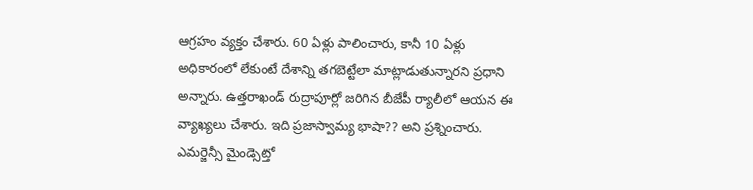ఆగ్రహం వ్యక్తం చేశారు. 60 ఏళ్లు పాలించారు, కానీ 10 ఏళ్లు అధికారంలో లేకుంటే దేశాన్ని తగబెట్టేలా మాట్లాడుతున్నారని ప్రధాని అన్నారు. ఉత్తరాఖండ్ రుద్రాపూర్లో జరిగిన బీజేపీ ర్యాలీలో ఆయన ఈ వ్యాఖ్యలు చేశారు. ఇది ప్రజాస్వామ్య భాషా?? అని ప్రశ్నించారు. ఎమర్జెన్సీ మైండ్సెట్తో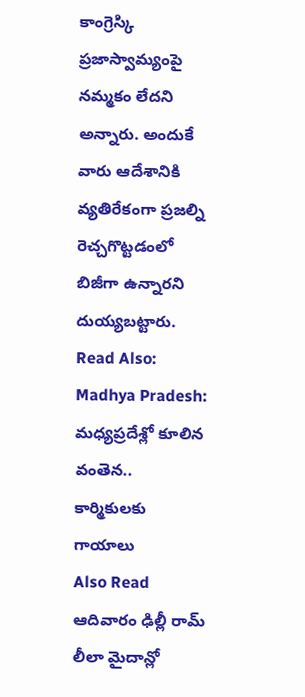కాంగ్రెస్కి ప్రజాస్వామ్యంపై నమ్మకం లేదని అన్నారు. అందుకే వారు ఆదేశానికి వ్యతిరేకంగా ప్రజల్ని రెచ్చగొట్టడంలో బిజీగా ఉన్నారని దుయ్యబట్టారు.
Read Also: Madhya Pradesh: మధ్యప్రదేశ్లో కూలిన వంతెన.. కార్మికులకు గాయాలు
Also Read
ఆదివారం ఢిల్లీ రామ్ లీలా మైదాన్లో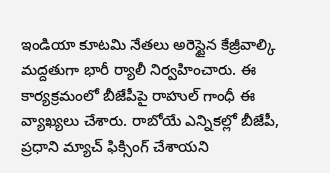ఇండియా కూటమి నేతలు అరెస్టైన కేజ్రీవాల్కి మద్దతుగా భారీ ర్యాలీ నిర్వహించారు. ఈ కార్యక్రమంలో బీజేపీపై రాహుల్ గాంధీ ఈ వ్యాఖ్యలు చేశారు. రాబోయే ఎన్నికల్లో బీజేపీ, ప్రధాని మ్యాచ్ ఫిక్సింగ్ చేశాయని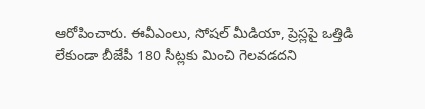ఆరోపించారు. ఈవీఎంలు, సోషల్ మీడియా, ప్రెస్లపై ఒత్తిడి లేకుండా బీజేపీ 180 సీట్లకు మించి గెలవడదని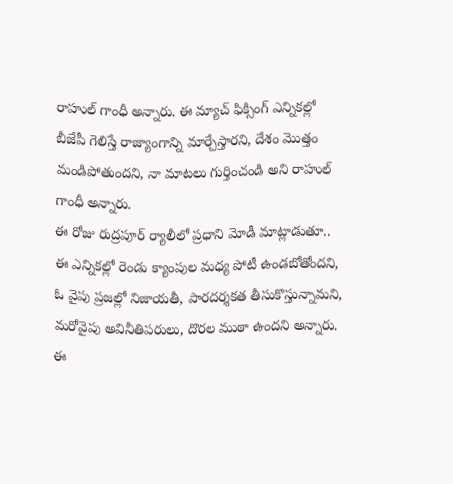రాహుల్ గాంధీ అన్నారు. ఈ మ్యాచ్ ఫిక్సింగ్ ఎన్నికల్లో బీజేపీ గెలిస్తే రాజ్యాంగాన్ని మార్చేస్తారని, దేశం మొత్తం మండిపోతుందని, నా మాటలు గుర్తించండి అని రాహుల్ గాంధీ అన్నారు.
ఈ రోజు రుద్రపూర్ ర్యాలీలో ప్రధాని మోడీ మాట్లాడుతూ.. ఈ ఎన్నికల్లో రెండు క్యాంపుల మధ్య పోటీ ఉండబోతోందని, ఓ వైపు ప్రజల్లో నిజాయతీ, పారదర్శకత తీసుకొస్తున్నామని, మరోవైపు అవినీతిపరులు, దొరల ముఠా ఉందని అన్నారు. ఈ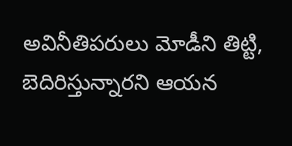అవినీతిపరులు మోడీని తిట్టి, బెదిరిస్తున్నారని ఆయన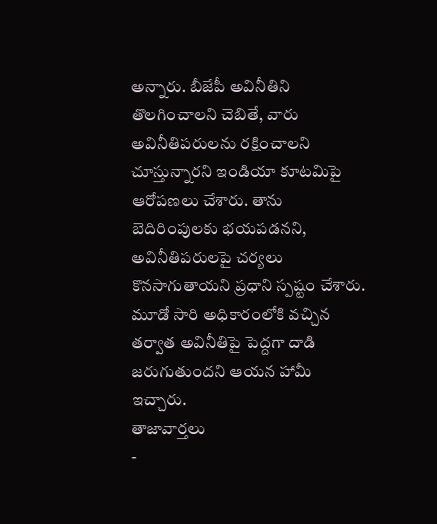అన్నారు. బీజేపీ అవినీతిని తొలగించాలని చెబితే, వారు అవినీతిపరులను రక్షించాలని చూస్తున్నారని ఇండియా కూటమిపై ఆరోపణలు చేశారు. తాను బెదిరింపులకు భయపడనని, అవినీతిపరులపై చర్యలు కొనసాగుతాయని ప్రధాని స్పష్టం చేశారు. మూడో సారి అధికారంలోకి వచ్చిన తర్వాత అవినీతిపై పెద్దగా దాడి జరుగుతుందని ఆయన హామీ ఇచ్చారు.
తాజావార్తలు
-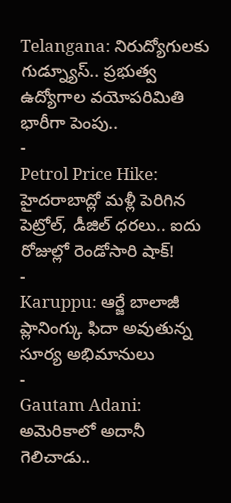Telangana: నిరుద్యోగులకు గుడ్న్యూస్.. ప్రభుత్వ ఉద్యోగాల వయోపరిమితి భారీగా పెంపు..
-
Petrol Price Hike: హైదరాబాద్లో మళ్లీ పెరిగిన పెట్రోల్, డీజిల్ ధరలు.. ఐదు రోజుల్లో రెండోసారి షాక్!
-
Karuppu: ఆర్జే బాలాజీ ప్లానింగ్కు ఫిదా అవుతున్న సూర్య అభిమానులు
-
Gautam Adani: అమెరికాలో అదానీ గెలిచాడు..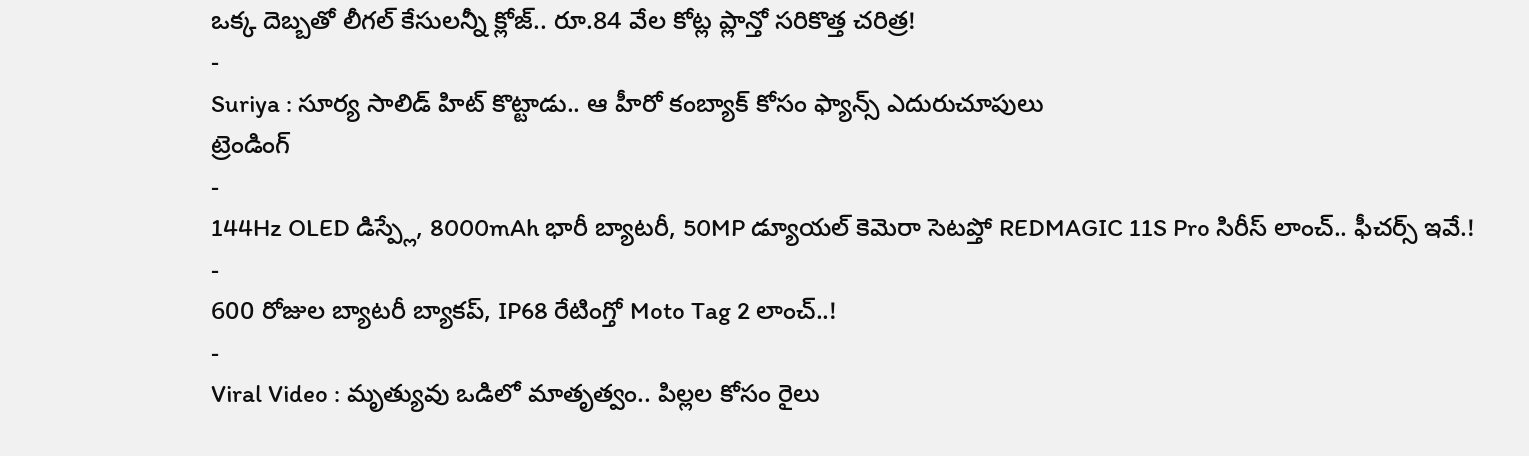ఒక్క దెబ్బతో లీగల్ కేసులన్నీ క్లోజ్.. రూ.84 వేల కోట్ల ప్లాన్తో సరికొత్త చరిత్ర!
-
Suriya : సూర్య సాలిడ్ హిట్ కొట్టాడు.. ఆ హీరో కంబ్యాక్ కోసం ఫ్యాన్స్ ఎదురుచూపులు
ట్రెండింగ్
-
144Hz OLED డిస్ప్లే, 8000mAh భారీ బ్యాటరీ, 50MP డ్యూయల్ కెమెరా సెటప్తో REDMAGIC 11S Pro సిరీస్ లాంచ్.. ఫీచర్స్ ఇవే.!
-
600 రోజుల బ్యాటరీ బ్యాకప్, IP68 రేటింగ్తో Moto Tag 2 లాంచ్..!
-
Viral Video : మృత్యువు ఒడిలో మాతృత్వం.. పిల్లల కోసం రైలు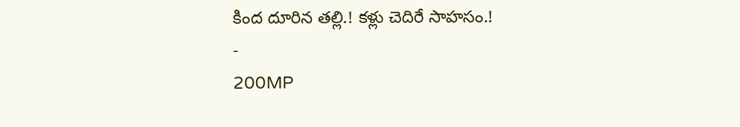కింద దూరిన తల్లి.! కళ్లు చెదిరే సాహసం.!
-
200MP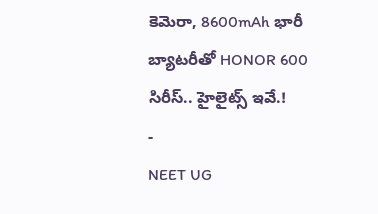కెమెరా, 8600mAh భారీ బ్యాటరీతో HONOR 600 సిరీస్.. హైలైట్స్ ఇవే.!
-
NEET UG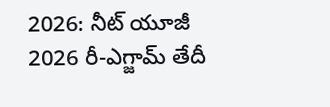2026: నీట్ యూజీ 2026 రీ-ఎగ్జామ్ తేదీ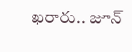ఖరారు.. జూన్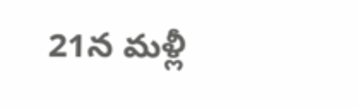21న మళ్లీ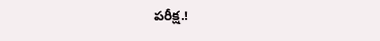పరీక్ష.!